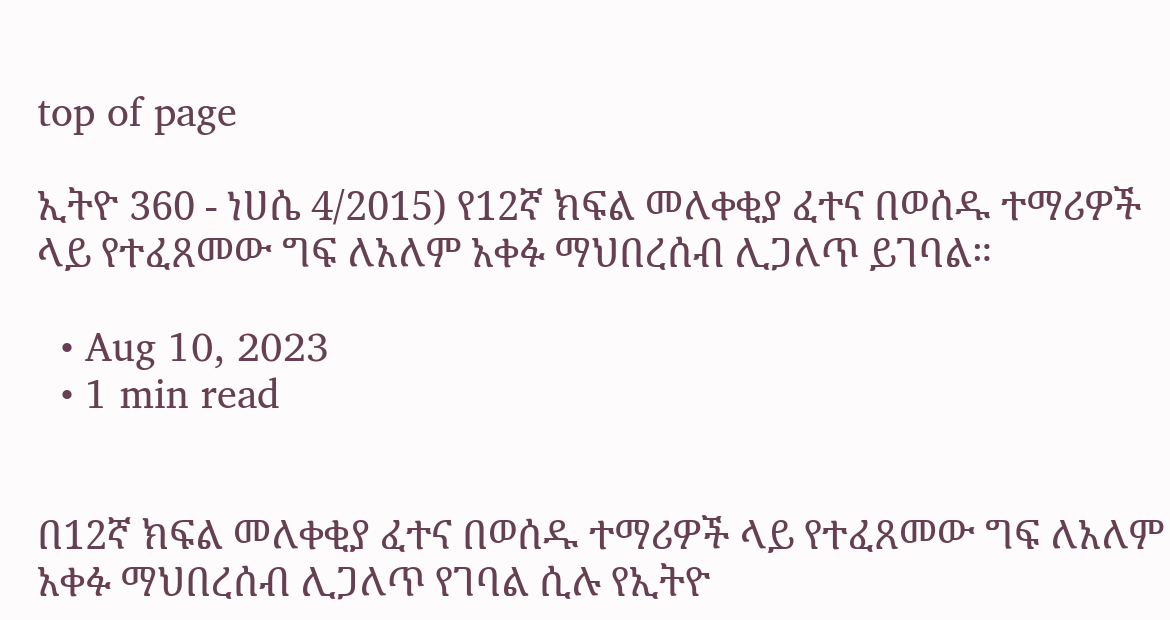top of page

ኢትዮ 360 - ነሀሴ 4/2015) የ12ኛ ክፍል መለቀቂያ ፈተና በወሰዱ ተማሪዎች ላይ የተፈጸመው ግፍ ለአለም አቀፉ ማህበረሰብ ሊጋለጥ ይገባል።

  • Aug 10, 2023
  • 1 min read


በ12ኛ ክፍል መለቀቂያ ፈተና በወሰዱ ተማሪዎች ላይ የተፈጸመው ግፍ ለአለም አቀፉ ማህበረሰብ ሊጋለጥ የገባል ሲሉ የኢትዮ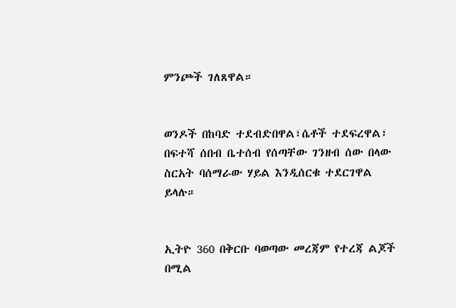ምንጮች ገለጸዋል።


ወንዶች በከባድ ተደብድበዋል፣ሴቶች ተደፍረዋል፣ በፍተሻ ሰበብ ቤተሰብ የሰጣቸው ገንዘብ ሰው በላው ስርአት ባሰማራው ሃይል እንዲሰርቁ ተደርገዋል ይላሉ።


ኢትዮ 360 በቅርቡ ባወጣው መረጃም የተረጃ ልጆች በሚል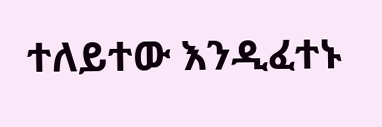ተለይተው እንዲፈተኑ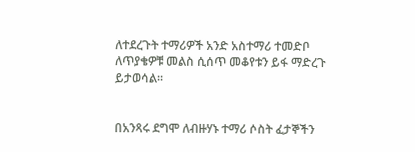ለተደረጉት ተማሪዎች አንድ አስተማሪ ተመድቦ ለጥያቄዎቹ መልስ ሲሰጥ መቆየቱን ይፋ ማድረጉ ይታወሳል።


በአንጻሩ ደግሞ ለብዙሃኑ ተማሪ ሶስት ፈታኞችን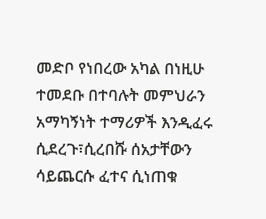መድቦ የነበረው አካል በነዚሁ ተመደቡ በተባሉት መምህራን አማካኝነት ተማሪዎች እንዲፈሩ ሲደረጉ፣ሲረበሹ ሰአታቸውን ሳይጨርሱ ፈተና ሲነጠቁ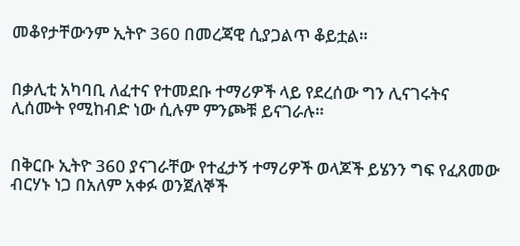መቆየታቸውንም ኢትዮ 360 በመረጃዊ ሲያጋልጥ ቆይቷል።


በቃሊቲ አካባቢ ለፈተና የተመደቡ ተማሪዎች ላይ የደረሰው ግን ሊናገሩትና ሊሰሙት የሚከብድ ነው ሲሉም ምንጮቹ ይናገራሉ።


በቅርቡ ኢትዮ 360 ያናገራቸው የተፈታኝ ተማሪዎች ወላጆች ይሄንን ግፍ የፈጸመው ብርሃኑ ነጋ በአለም አቀፉ ወንጀለኞች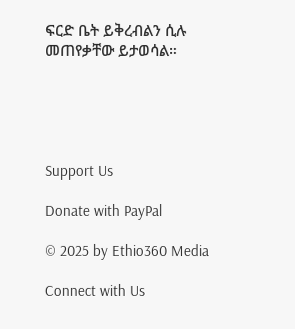ፍርድ ቤት ይቅረብልን ሲሉ መጠየቃቸው ይታወሳል።





Support Us

Donate with PayPal

© 2025 by Ethio360 Media

Connect with Us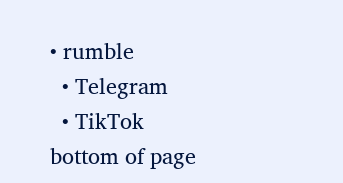• rumble
  • Telegram
  • TikTok
bottom of page